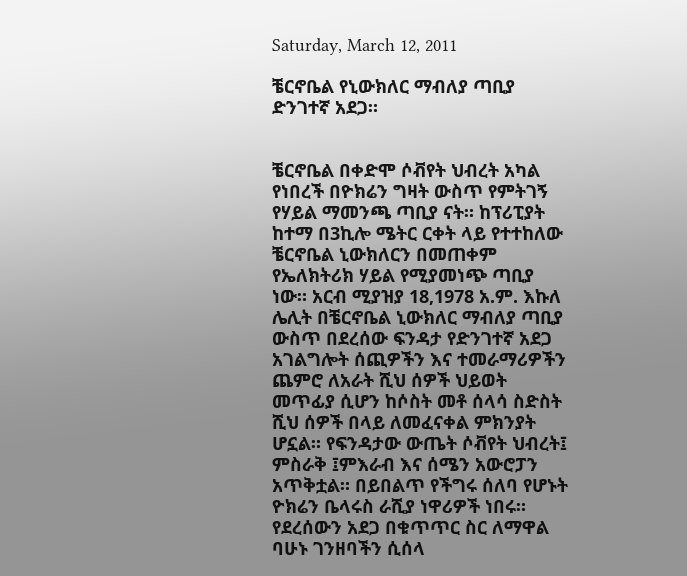Saturday, March 12, 2011

ቼርኖቤል የኒውክለር ማብለያ ጣቢያ ድንገተኛ አደጋ።


ቼርኖቤል በቀድሞ ሶቭየት ህብረት አካል የነበረች በዮክሬን ግዛት ውስጥ የምትገኝ የሃይል ማመንጫ ጣቢያ ናት። ከፕሪፒያት ከተማ በ3ኪሎ ሜትር ርቀት ላይ የተተከለው ቼርኖቤል ኒውክለርን በመጠቀም የኤለክትሪክ ሃይል የሚያመነጭ ጣቢያ ነው። አርብ ሚያዝያ 18,1978 አ.ም. እኩለ ሌሊት በቼርኖቤል ኒውክለር ማብለያ ጣቢያ ውስጥ በደረሰው ፍንዳታ የድንገተኛ አደጋ አገልግሎት ሰጪዎችን እና ተመራማሪዎችን ጨምሮ ለአራት ሺህ ሰዎች ህይወት መጥፊያ ሲሆን ከሶስት መቶ ሰላሳ ስድስት ሺህ ሰዎች በላይ ለመፈናቀል ምክንያት ሆኗል። የፍንዳታው ውጤት ሶቭየት ህብረት፤ ምስራቅ ፤ምእራብ እና ሰሜን አውሮፓን አጥቅቷል። በይበልጥ የችግሩ ሰለባ የሆኑት ዮክሬን ቤላሩስ ራሺያ ነዋሪዎች ነበሩ። የደረሰውን አደጋ በቁጥጥር ስር ለማዋል ባሁኑ ገንዘባችን ሲሰላ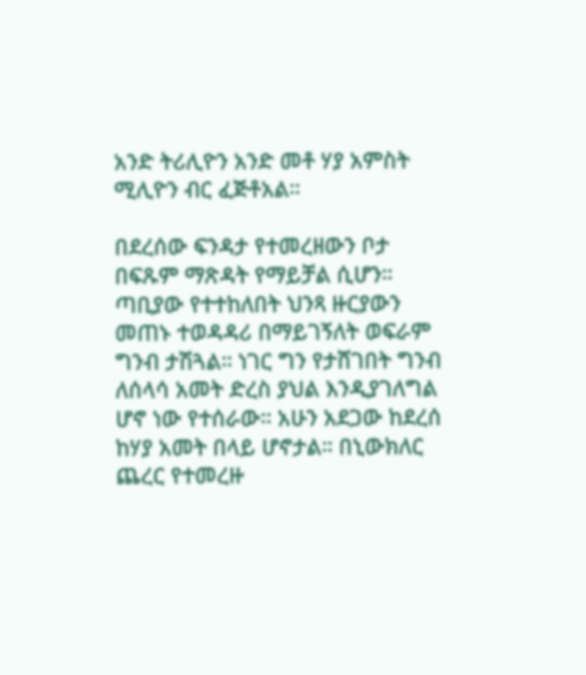አንድ ትሪሊዮን አንድ መቶ ሃያ አምስት ሚሊዮን ብር ፈጅቶአል።

በደረሰው ፍንዳታ የተመረዘውን ቦታ በፍጹም ማጽዳት የማይቻል ሲሆን። ጣቢያው የተተከለበት ህንጻ ዙርያውን መጠኑ ተወዳዳሪ በማይገኝለት ወፍራም ግንብ ታሽጓል። ነገር ግን የታሸገበት ግንብ ለሰላሳ አመት ድረስ ያህል እንዲያገለግል ሆኖ ነው የተሰራው። አሁን አደጋው ከደረሰ ከሃያ አመት በላይ ሆኖታል። በኒውክለር ጨረር የተመረዙ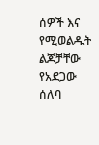ሰዎች እና የሚወልዱት ልጆቻቸው የአደጋው ሰለባ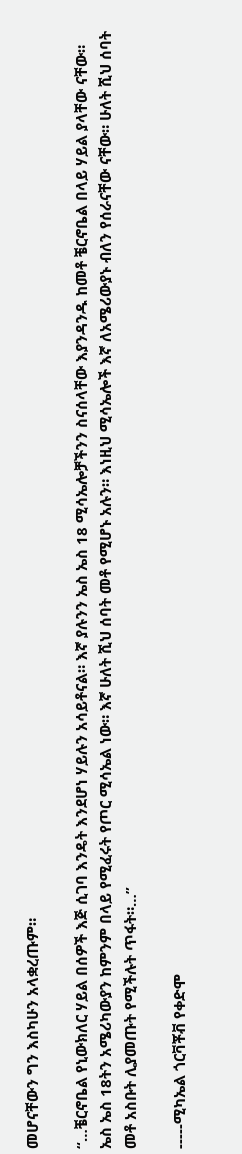መሆናቸውን ግን እስካሁን አላቋረጡም።

“…ቼርኖቤል የኒውክለር ሃይል በሰዎች እጅ ሲገባ እንዴት እንደሆነ ሃይሉን አሳይቶናል። እኛ ያሉንን ኤስ ኤስ 18 ሚሳኤሎቻችንን ስናሰላቸው እያንዳንዱ ከመቶ ቼርኖቤል በላይ ሃይል ያላቸው ናቸው። ኤስ ኤስ 18ትን አሜሪካውያን ከምንም በላይ የሚፈሩት የጦር ሚሳኤል ነው። እኛ ሁለት ሺህ ሰባት መቶ የሚሆኑ አሉን። እነዚህ ሚሳኤሎች እኛ ለአሜሪውያኑ ብለን የሰራናቸው ናቸው። ሁለት ሺህ ሰባት መቶ አስቡት ሊያመጡት የሚችሉት ጥፋት።…”

-----ሚካኤል ጎርቫቾቭ የቀድሞ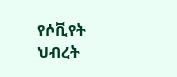የሶቪየት ህብረት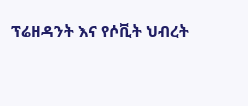ፕሬዘዳንት እና የሶቪት ህብረት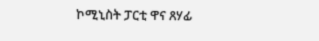ኮሚኒስት ፓርቲ ዋና ጸሃፊ